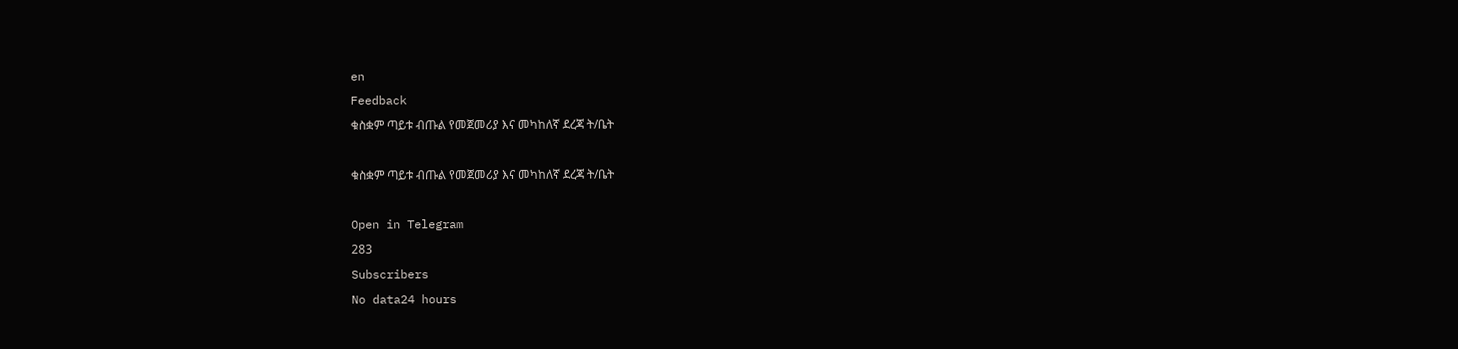en
Feedback
ቁስቋም ጣይቱ ብጡል የመጀመሪያ እና መካከለኛ ደረጃ ት/ቤት

ቁስቋም ጣይቱ ብጡል የመጀመሪያ እና መካከለኛ ደረጃ ት/ቤት

Open in Telegram
283
Subscribers
No data24 hours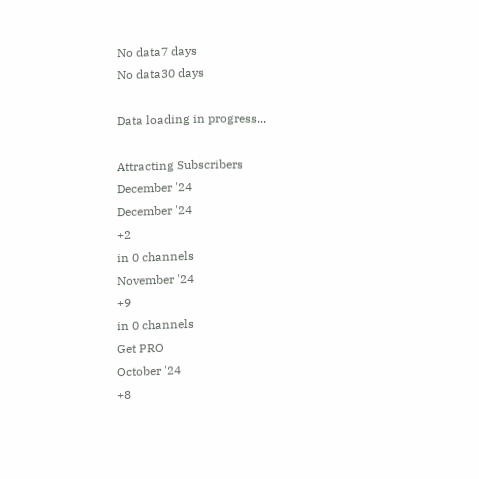No data7 days
No data30 days

Data loading in progress...

Attracting Subscribers
December '24
December '24
+2
in 0 channels
November '24
+9
in 0 channels
Get PRO
October '24
+8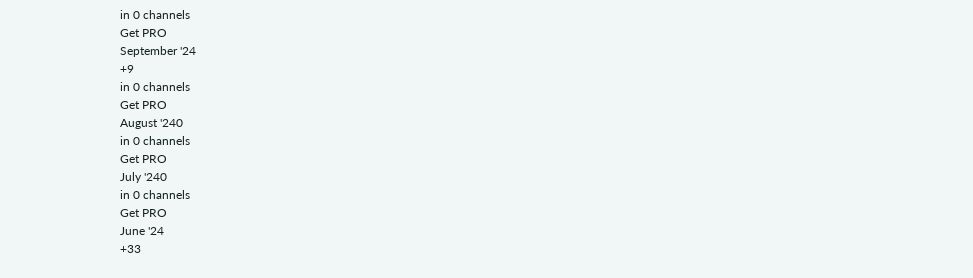in 0 channels
Get PRO
September '24
+9
in 0 channels
Get PRO
August '240
in 0 channels
Get PRO
July '240
in 0 channels
Get PRO
June '24
+33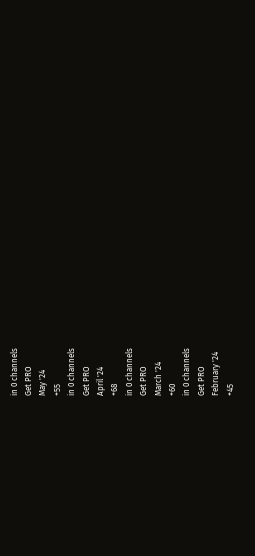in 0 channels
Get PRO
May '24
+55
in 0 channels
Get PRO
April '24
+68
in 0 channels
Get PRO
March '24
+60
in 0 channels
Get PRO
February '24
+45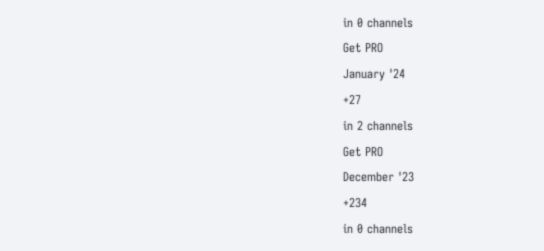in 0 channels
Get PRO
January '24
+27
in 2 channels
Get PRO
December '23
+234
in 0 channels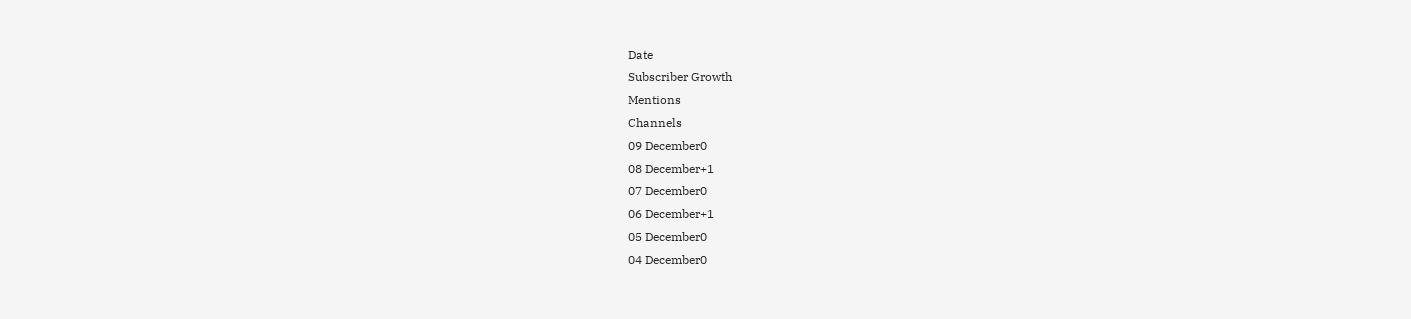Date
Subscriber Growth
Mentions
Channels
09 December0
08 December+1
07 December0
06 December+1
05 December0
04 December0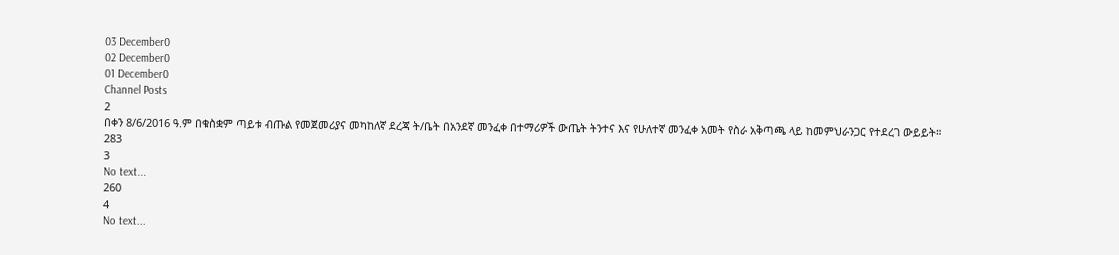03 December0
02 December0
01 December0
Channel Posts
2
በቀን 8/6/2016 ዓ.ም በቁስቋም ጣይቱ ብጡል የመጀመሪያና መካከለኛ ደረጃ ት/ቤት በአንደኛ መንፈቀ በተማሪዎች ውጤት ትንተና እና የሁለተኛ መንፈቀ አመት የስራ አቅጣጫ ላይ ከመምህራንጋር የተደረገ ውይይት።
283
3
No text...
260
4
No text...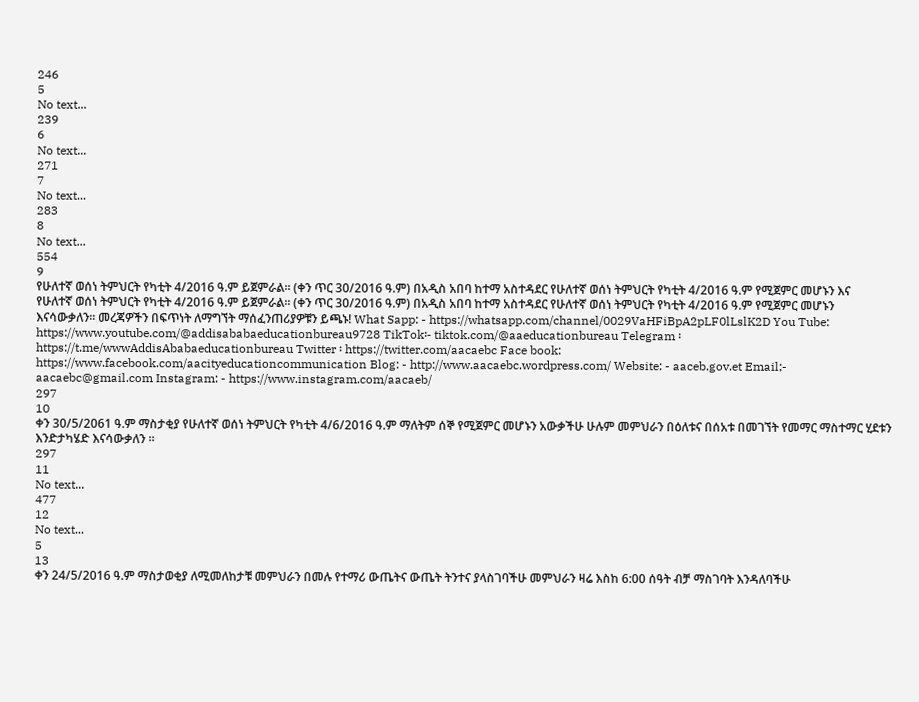246
5
No text...
239
6
No text...
271
7
No text...
283
8
No text...
554
9
የሁለተኛ ወሰነ ትምህርት የካቲት 4/2016 ዓ.ም ይጀምራል፡፡ (ቀን ጥር 30/2016 ዓ.ም) በአዲስ አበባ ከተማ አስተዳደር የሁለተኛ ወሰነ ትምህርት የካቲት 4/2016 ዓ.ም የሚጀምር መሆኑን እና
የሁለተኛ ወሰነ ትምህርት የካቲት 4/2016 ዓ.ም ይጀምራል፡፡ (ቀን ጥር 30/2016 ዓ.ም) በአዲስ አበባ ከተማ አስተዳደር የሁለተኛ ወሰነ ትምህርት የካቲት 4/2016 ዓ.ም የሚጀምር መሆኑን እናሳውቃለን፡፡ መረጃዎችን በፍጥነት ለማግኘት ማሰፈንጠሪያዎቹን ይጫኑ! What Sapp: - https://whatsapp.com/channel/0029VaHFiBpA2pLF0lLslK2D You Tube: https://www.youtube.com/@addisababaeducationbureau9728 TikTok፡- tiktok.com/@aaeducationbureau Telegram ፡ https://t.me/wwwAddisAbabaeducationbureau Twitter ፡ https://twitter.com/aacaebc Face book: https://www.facebook.com/aacityeducationcommunication Blog: - http://www.aacaebc.wordpress.com/ Website: - aaceb.gov.et Email;- aacaebc@gmail.com Instagram: - https://www.instagram.com/aacaeb/
297
10
ቀን 30/5/2061 ዓ.ም ማስታቂያ የሁለተኛ ወሰነ ትምህርት የካቲት 4/6/2016 ዓ.ም ማለትም ሰኞ የሚጀምር መሆኑን አውቃችሁ ሁሉም መምህራን በዕለቱና በሰአቱ በመገኘት የመማር ማስተማር ሂደቱን እንድታካሄድ እናሳውቃለን ።
297
11
No text...
477
12
No text...
5
13
ቀን 24/5/2016 ዓ.ም ማስታወቂያ ለሚመለከታቹ መምህራን በመሉ የተማሪ ውጤትና ውጤት ትንተና ያላስገባችሁ መምህራን ዛሬ እስከ 6:00 ሰዓት ብቻ ማስገባት እንዳለባችሁ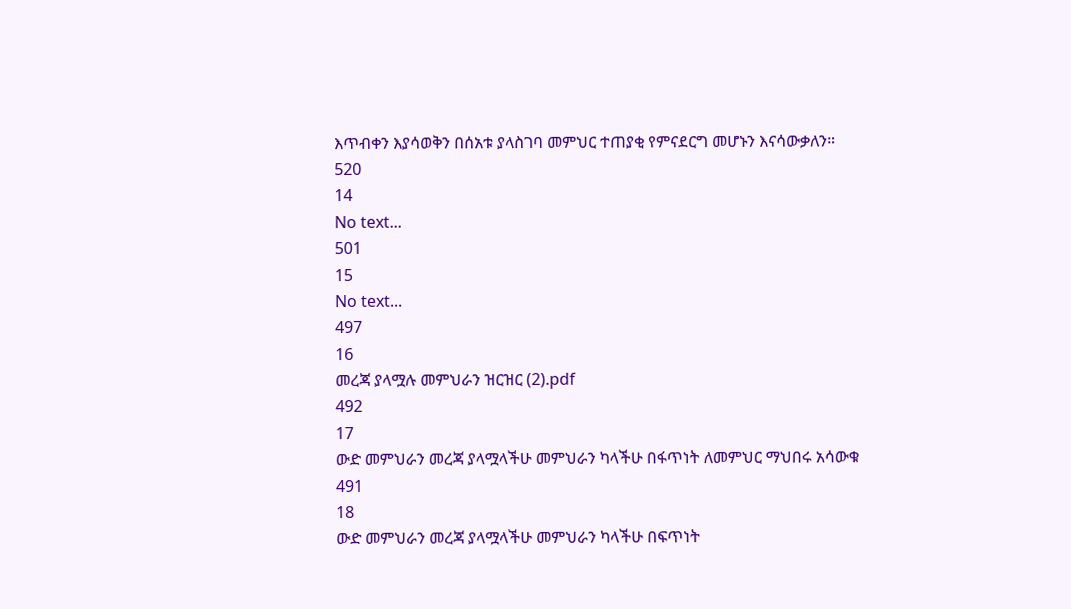እጥብቀን እያሳወቅን በሰአቱ ያላስገባ መምህር ተጠያቂ የምናደርግ መሆኑን እናሳውቃለን።
520
14
No text...
501
15
No text...
497
16
መረጃ ያላሟሉ መምህራን ዝርዝር (2).pdf
492
17
ውድ መምህራን መረጃ ያላሟላችሁ መምህራን ካላችሁ በፋጥነት ለመምህር ማህበሩ አሳውቁ
491
18
ውድ መምህራን መረጃ ያላሟላችሁ መምህራን ካላችሁ በፍጥነት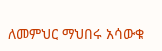ለመምህር ማህበሩ አሳውቁ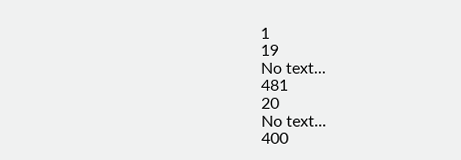1
19
No text...
481
20
No text...
400